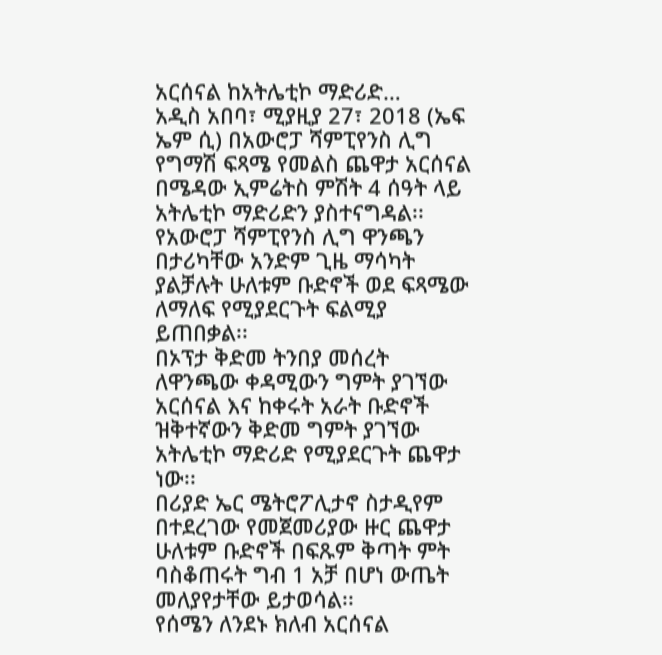አርሰናል ከአትሌቲኮ ማድሪድ…
አዲስ አበባ፣ ሚያዚያ 27፣ 2018 (ኤፍ ኤም ሲ) በአውሮፓ ሻምፒየንስ ሊግ የግማሽ ፍጻሜ የመልስ ጨዋታ አርሰናል በሜዳው ኢምሬትስ ምሽት 4 ሰዓት ላይ አትሌቲኮ ማድሪድን ያስተናግዳል፡፡
የአውሮፓ ሻምፒየንስ ሊግ ዋንጫን በታሪካቸው አንድም ጊዜ ማሳካት ያልቻሉት ሁለቱም ቡድኖች ወደ ፍጻሜው ለማለፍ የሚያደርጉት ፍልሚያ ይጠበቃል፡፡
በኦፕታ ቅድመ ትንበያ መሰረት ለዋንጫው ቀዳሚውን ግምት ያገኘው አርሰናል እና ከቀሩት አራት ቡድኖች ዝቅተኛውን ቅድመ ግምት ያገኘው አትሌቲኮ ማድሪድ የሚያደርጉት ጨዋታ ነው፡፡
በሪያድ ኤር ሜትሮፖሊታኖ ስታዲየም በተደረገው የመጀመሪያው ዙር ጨዋታ ሁለቱም ቡድኖች በፍጹም ቅጣት ምት ባስቆጠሩት ግብ 1 አቻ በሆነ ውጤት መለያየታቸው ይታወሳል፡፡
የሰሜን ለንደኑ ክለብ አርሰናል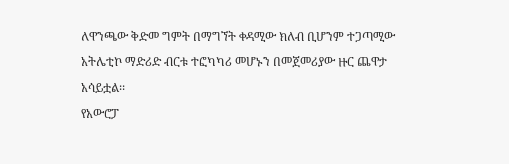ለዋንጫው ቅድመ ግምት በማግኘት ቀዳሚው ክለብ ቢሆንም ተጋጣሚው አትሌቲኮ ማድሪድ ብርቱ ተፎካካሪ መሆኑን በመጀመሪያው ዙር ጨዋታ አሳይቷል፡፡
የአውሮፓ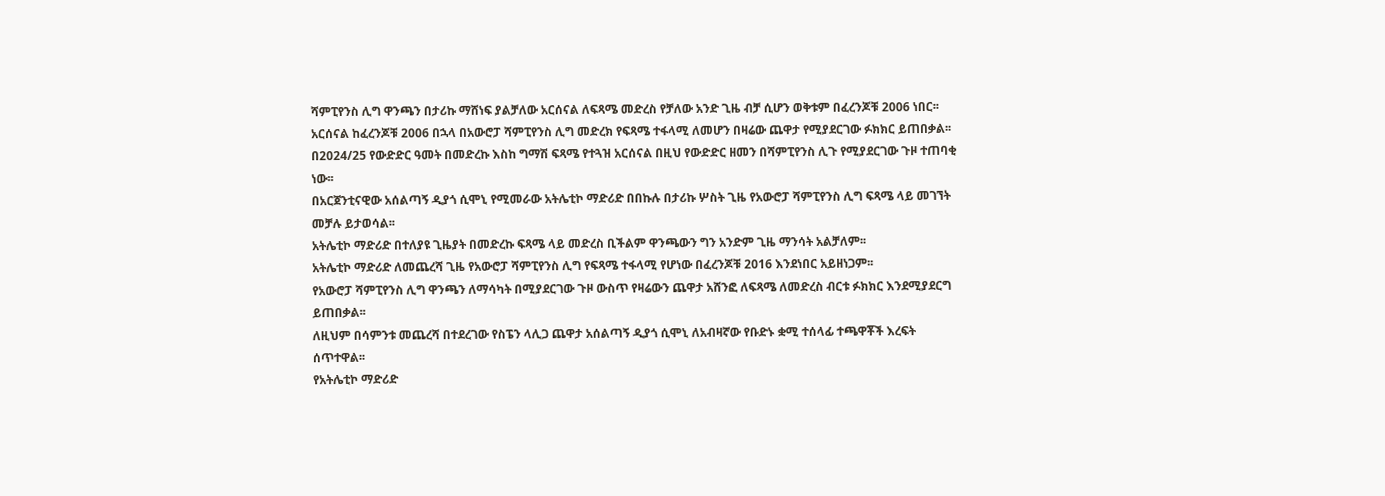ሻምፒየንስ ሊግ ዋንጫን በታሪኩ ማሸነፍ ያልቻለው አርሰናል ለፍጻሜ መድረስ የቻለው አንድ ጊዜ ብቻ ሲሆን ወቅቱም በፈረንጆቹ 2006 ነበር፡፡
አርሰናል ከፈረንጆቹ 2006 በኋላ በአውሮፓ ሻምፒየንስ ሊግ መድረክ የፍጻሜ ተፋላሚ ለመሆን በዛሬው ጨዋታ የሚያደርገው ፉክክር ይጠበቃል፡፡
በ2024/25 የውድድር ዓመት በመድረኩ እስከ ግማሽ ፍጻሜ የተጓዝ አርሰናል በዚህ የውድድር ዘመን በሻምፒየንስ ሊጉ የሚያደርገው ጉዞ ተጠባቂ ነው፡፡
በአርጀንቲናዊው አሰልጣኝ ዲያጎ ሲሞኒ የሚመራው አትሌቲኮ ማድሪድ በበኩሉ በታሪኩ ሦስት ጊዜ የአውሮፓ ሻምፒየንስ ሊግ ፍጻሜ ላይ መገኘት መቻሉ ይታወሳል፡፡
አትሌቲኮ ማድሪድ በተለያዩ ጊዜያት በመድረኩ ፍጻሜ ላይ መድረስ ቢችልም ዋንጫውን ግን አንድም ጊዜ ማንሳት አልቻለም፡፡
አትሌቲኮ ማድሪድ ለመጨረሻ ጊዜ የአውሮፓ ሻምፒየንስ ሊግ የፍጻሜ ተፋላሚ የሆነው በፈረንጆቹ 2016 እንደነበር አይዘነጋም፡፡
የአውሮፓ ሻምፒየንስ ሊግ ዋንጫን ለማሳካት በሚያደርገው ጉዞ ውስጥ የዛሬውን ጨዋታ አሸንፎ ለፍጻሜ ለመድረስ ብርቱ ፉክክር እንደሚያደርግ ይጠበቃል፡፡
ለዚህም በሳምንቱ መጨረሻ በተደረገው የስፔን ላሊጋ ጨዋታ አሰልጣኝ ዲያጎ ሲሞኒ ለአብዛኛው የቡድኑ ቋሚ ተሰላፊ ተጫዋቾች እረፍት ሰጥተዋል፡፡
የአትሌቲኮ ማድሪድ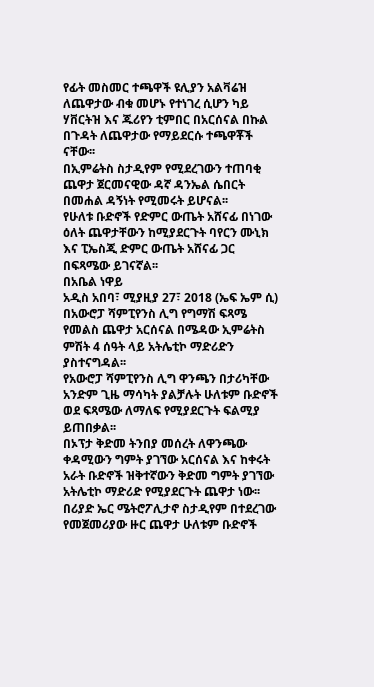የፊት መስመር ተጫዋች ዩሊያን አልቫሬዝ ለጨዋታው ብቁ መሆኑ የተነገረ ሲሆን ካይ ሃቨርትዝ እና ጁሪየን ቲምበር በአርሰናል በኩል በጉዳት ለጨዋታው የማይደርሱ ተጫዋቾች ናቸው፡፡
በኢምሬትስ ስታዲየም የሚደረገውን ተጠባቂ ጨዋታ ጀርመናዊው ዳኛ ዳንኤል ሴበርት በመሐል ዳኝነት የሚመሩት ይሆናል፡፡
የሁለቱ ቡድኖች የድምር ውጤት አሸናፊ በነገው ዕለት ጨዋታቸውን ከሚያደርጉት ባየርን ሙኒክ እና ፒኤስጂ ድምር ውጤት አሸናፊ ጋር በፍጻሜው ይገናኛል፡፡
በአቤል ነዋይ
አዲስ አበባ፣ ሚያዚያ 27፣ 2018 (ኤፍ ኤም ሲ) በአውሮፓ ሻምፒየንስ ሊግ የግማሽ ፍጻሜ የመልስ ጨዋታ አርሰናል በሜዳው ኢምሬትስ ምሽት 4 ሰዓት ላይ አትሌቲኮ ማድሪድን ያስተናግዳል፡፡
የአውሮፓ ሻምፒየንስ ሊግ ዋንጫን በታሪካቸው አንድም ጊዜ ማሳካት ያልቻሉት ሁለቱም ቡድኖች ወደ ፍጻሜው ለማለፍ የሚያደርጉት ፍልሚያ ይጠበቃል፡፡
በኦፕታ ቅድመ ትንበያ መሰረት ለዋንጫው ቀዳሚውን ግምት ያገኘው አርሰናል እና ከቀሩት አራት ቡድኖች ዝቅተኛውን ቅድመ ግምት ያገኘው አትሌቲኮ ማድሪድ የሚያደርጉት ጨዋታ ነው፡፡
በሪያድ ኤር ሜትሮፖሊታኖ ስታዲየም በተደረገው የመጀመሪያው ዙር ጨዋታ ሁለቱም ቡድኖች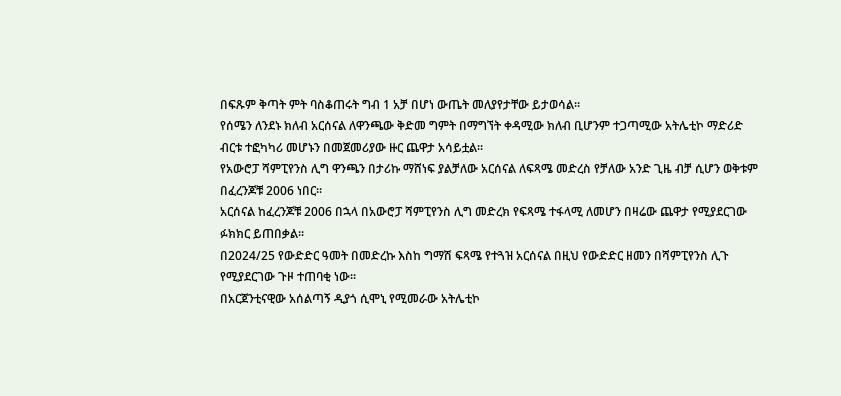በፍጹም ቅጣት ምት ባስቆጠሩት ግብ 1 አቻ በሆነ ውጤት መለያየታቸው ይታወሳል፡፡
የሰሜን ለንደኑ ክለብ አርሰናል ለዋንጫው ቅድመ ግምት በማግኘት ቀዳሚው ክለብ ቢሆንም ተጋጣሚው አትሌቲኮ ማድሪድ ብርቱ ተፎካካሪ መሆኑን በመጀመሪያው ዙር ጨዋታ አሳይቷል፡፡
የአውሮፓ ሻምፒየንስ ሊግ ዋንጫን በታሪኩ ማሸነፍ ያልቻለው አርሰናል ለፍጻሜ መድረስ የቻለው አንድ ጊዜ ብቻ ሲሆን ወቅቱም በፈረንጆቹ 2006 ነበር፡፡
አርሰናል ከፈረንጆቹ 2006 በኋላ በአውሮፓ ሻምፒየንስ ሊግ መድረክ የፍጻሜ ተፋላሚ ለመሆን በዛሬው ጨዋታ የሚያደርገው ፉክክር ይጠበቃል፡፡
በ2024/25 የውድድር ዓመት በመድረኩ እስከ ግማሽ ፍጻሜ የተጓዝ አርሰናል በዚህ የውድድር ዘመን በሻምፒየንስ ሊጉ የሚያደርገው ጉዞ ተጠባቂ ነው፡፡
በአርጀንቲናዊው አሰልጣኝ ዲያጎ ሲሞኒ የሚመራው አትሌቲኮ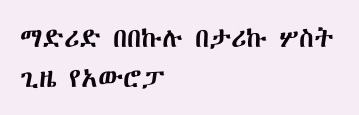ማድሪድ በበኩሉ በታሪኩ ሦስት ጊዜ የአውሮፓ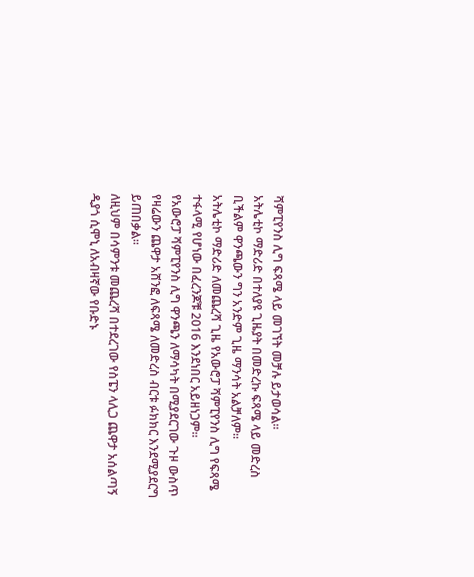ሻምፒየንስ ሊግ ፍጻሜ ላይ መገኘት መቻሉ ይታወሳል፡፡
አትሌቲኮ ማድሪድ በተለያዩ ጊዜያት በመድረኩ ፍጻሜ ላይ መድረስ ቢችልም ዋንጫውን ግን አንድም ጊዜ ማንሳት አልቻለም፡፡
አትሌቲኮ ማድሪድ ለመጨረሻ ጊዜ የአውሮፓ ሻምፒየንስ ሊግ የፍጻሜ ተፋላሚ የሆነው በፈረንጆቹ 2016 እንደነበር አይዘነጋም፡፡
የአውሮፓ ሻምፒየንስ ሊግ ዋንጫን ለማሳካት በሚያደርገው ጉዞ ውስጥ የዛሬውን ጨዋታ አሸንፎ ለፍጻሜ ለመድረስ ብርቱ ፉክክር እንደሚያደርግ ይጠበቃል፡፡
ለዚህም በሳምንቱ መጨረሻ በተደረገው የስፔን ላሊጋ ጨዋታ አሰልጣኝ ዲያጎ ሲሞኒ ለአብዛኛው የቡድኑ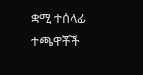ቋሚ ተሰላፊ ተጫዋቾች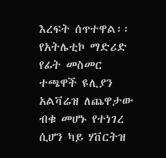እረፍት ሰጥተዋል፡፡
የአትሌቲኮ ማድሪድ የፊት መስመር ተጫዋች ዩሊያን አልቫሬዝ ለጨዋታው ብቁ መሆኑ የተነገረ ሲሆን ካይ ሃቨርትዝ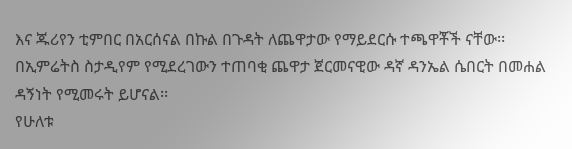እና ጁሪየን ቲምበር በአርሰናል በኩል በጉዳት ለጨዋታው የማይደርሱ ተጫዋቾች ናቸው፡፡
በኢምሬትስ ስታዲየም የሚደረገውን ተጠባቂ ጨዋታ ጀርመናዊው ዳኛ ዳንኤል ሴበርት በመሐል ዳኝነት የሚመሩት ይሆናል፡፡
የሁለቱ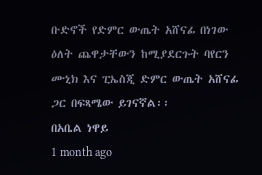ቡድኖች የድምር ውጤት አሸናፊ በነገው ዕለት ጨዋታቸውን ከሚያደርጉት ባየርን ሙኒክ እና ፒኤስጂ ድምር ውጤት አሸናፊ ጋር በፍጻሜው ይገናኛል፡፡
በአቤል ነዋይ
1 month ago